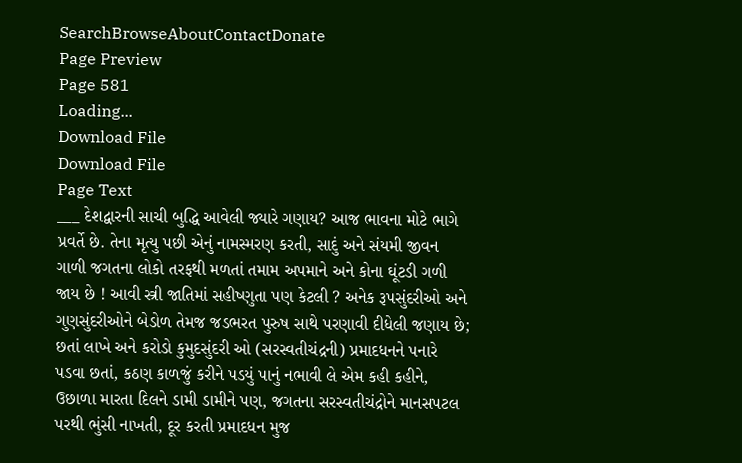SearchBrowseAboutContactDonate
Page Preview
Page 581
Loading...
Download File
Download File
Page Text
___ દેશદ્વારની સાચી બુદ્ધિ આવેલી જ્યારે ગણાય? આજ ભાવના મોટે ભાગે પ્રવર્તે છે. તેના મૃત્યુ પછી એનું નામસ્મરણ કરતી, સાદું અને સંયમી જીવન ગાળી જગતના લોકો તરફથી મળતાં તમામ અપમાને અને કોના ઘૂંટડી ગળી જાય છે ! આવી સ્ત્રી જાતિમાં સહીષ્ણુતા પણ કેટલી ? અનેક રૂપસુંદરીઓ અને ગુણસુંદરીઓને બેડોળ તેમજ જડભરત પુરુષ સાથે પરણાવી દીધેલી જણાય છે; છતાં લાખે અને કરોડો કુમુદસુંદરી ઓ (સરસ્વતીચંદ્રની) પ્રમાદધનને પનારે પડવા છતાં, કઠણ કાળજું કરીને પડયું પાનું નભાવી લે એમ કહી કહીને, ઉછાળા મારતા દિલને ડામી ડામીને પણ, જગતના સરસ્વતીચંદ્રોને માનસપટલ પરથી ભુંસી નાખતી, દૂર કરતી પ્રમાદધન મુજ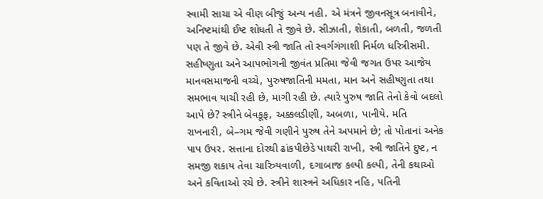સ્વામી સાચા એ વીણ બીજું અન્ય નહી. એ મંત્રને જીવનસૂત્ર બનાવીને, અનિષ્ટમાંથી ઈષ્ટ શોધતી તે જીવે છે. સીઝાતી, શેકાતી, બળતી, જળતી પણ તે જીવે છે. એવી સ્ત્રી જાતિ તો સ્વર્ગગંગાશી નિર્મળ ધરિત્રીસમી. સહીષ્ણુતા અને આપભોગની જીવંત પ્રતિમા જેવી જગત ઉપર આજેય માનવસમાજની વચ્ચે, પુરુષજાતિની મમતા, માન અને સહીષ્ણુતા તથા સમભાવ યાચી રહી છે, માગી રહી છે. ત્યારે પુરુષ જાતિ તેનો કેવો બદલો આપે છે? સ્ત્રીને બેવકૂફ, અક્કલડીણી, અબળા, પાનીયે. મતિ રાખનારી, બે–ગમ જેવી ગણીને પુરુષ તેને અપમાને છે; તો પોતાનાં અનેક પાપ ઉપર. સત્તાના દોરથી ઢાંકપીછેડે પાથરી રાખી, સ્ત્રી જાતિને દુષ્ટ, ન સમજી શકાય તેવા ચારિત્ર્યવાળી, દગાબાજ કલ્પી કલ્પી, તેની કથાઓ અને કવિતાઓ રચે છે. સ્ત્રીને શાસ્ત્રને અધિકાર નહિ, પતિની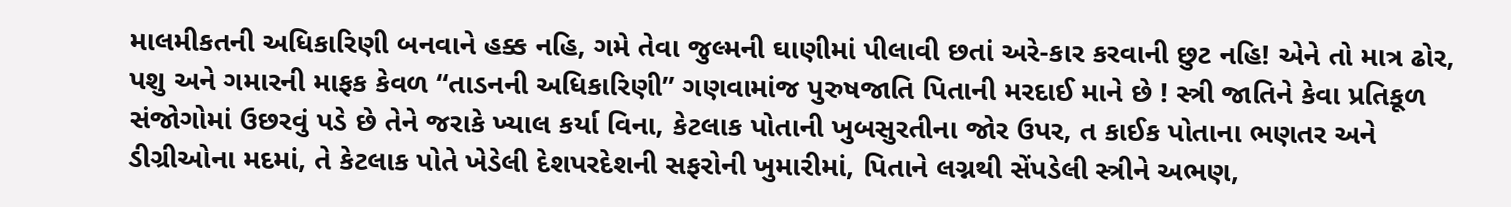માલમીકતની અધિકારિણી બનવાને હક્ક નહિ, ગમે તેવા જુલ્મની ઘાણીમાં પીલાવી છતાં અરે-કાર કરવાની છુટ નહિ! એને તો માત્ર ઢોર, પશુ અને ગમારની માફક કેવળ “તાડનની અધિકારિણી” ગણવામાંજ પુરુષજાતિ પિતાની મરદાઈ માને છે ! સ્ત્રી જાતિને કેવા પ્રતિકૂળ સંજોગોમાં ઉછરવું પડે છે તેને જરાકે ખ્યાલ કર્યા વિના, કેટલાક પોતાની ખુબસુરતીના જોર ઉપર, ત કાઈક પોતાના ભણતર અને ડીગ્રીઓના મદમાં, તે કેટલાક પોતે ખેડેલી દેશપરદેશની સફરોની ખુમારીમાં, પિતાને લગ્નથી સેંપડેલી સ્ત્રીને અભણ,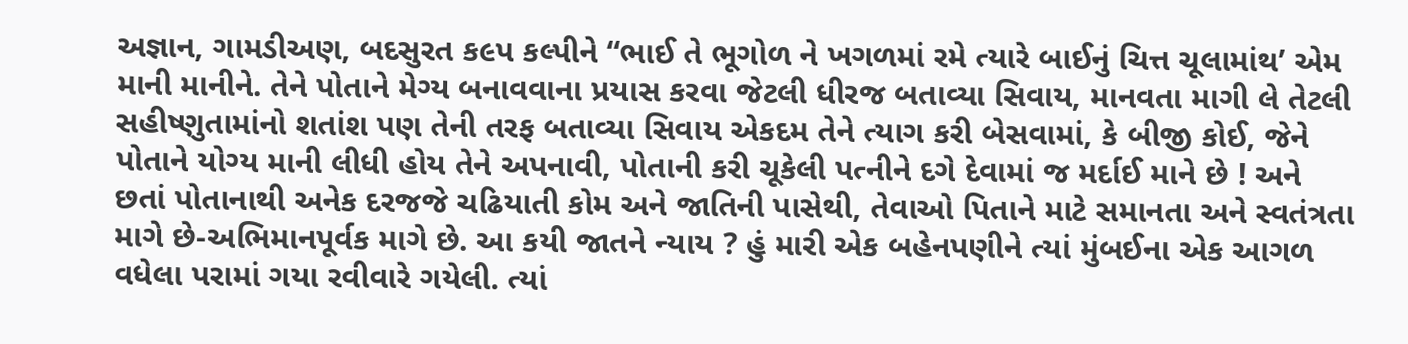અજ્ઞાન, ગામડીઅણ, બદસુરત ક૯પ કલ્પીને “ભાઈ તે ભૂગોળ ને ખગળમાં રમે ત્યારે બાઈનું ચિત્ત ચૂલામાંથ’ એમ માની માનીને. તેને પોતાને મેગ્ય બનાવવાના પ્રયાસ કરવા જેટલી ધીરજ બતાવ્યા સિવાય, માનવતા માગી લે તેટલી સહીષ્ણુતામાંનો શતાંશ પણ તેની તરફ બતાવ્યા સિવાય એકદમ તેને ત્યાગ કરી બેસવામાં, કે બીજી કોઈ, જેને પોતાને યોગ્ય માની લીધી હોય તેને અપનાવી, પોતાની કરી ચૂકેલી પત્નીને દગે દેવામાં જ મર્દાઈ માને છે ! અને છતાં પોતાનાથી અનેક દરજજે ચઢિયાતી કોમ અને જાતિની પાસેથી, તેવાઓ પિતાને માટે સમાનતા અને સ્વતંત્રતા માગે છે-અભિમાનપૂર્વક માગે છે. આ કયી જાતને ન્યાય ? હું મારી એક બહેનપણીને ત્યાં મુંબઈના એક આગળ વધેલા પરામાં ગયા રવીવારે ગયેલી. ત્યાં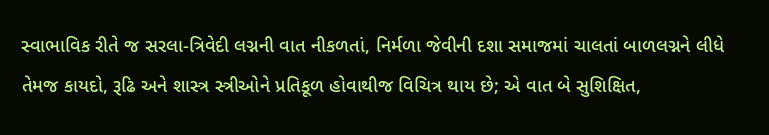સ્વાભાવિક રીતે જ સરલા-ત્રિવેદી લગ્નની વાત નીકળતાં, નિર્મળા જેવીની દશા સમાજમાં ચાલતાં બાળલગ્નને લીધે તેમજ કાયદો, રૂઢિ અને શાસ્ત્ર સ્ત્રીઓને પ્રતિકૂળ હોવાથીજ વિચિત્ર થાય છે; એ વાત બે સુશિક્ષિત,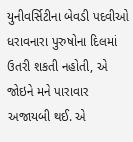યુનીવર્સિટીના બેવડી પદવીઓ ધરાવનારા પુરુષોના દિલમાં ઉતરી શકતી નહોતી, એ જોઇને મને પારાવાર અજાયબી થઈ. એ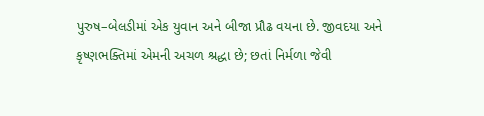પુરુષ–બેલડીમાં એક યુવાન અને બીજા પ્રૌઢ વયના છે. જીવદયા અને કૃષ્ણભક્તિમાં એમની અચળ શ્રદ્ધા છે; છતાં નિર્મળા જેવી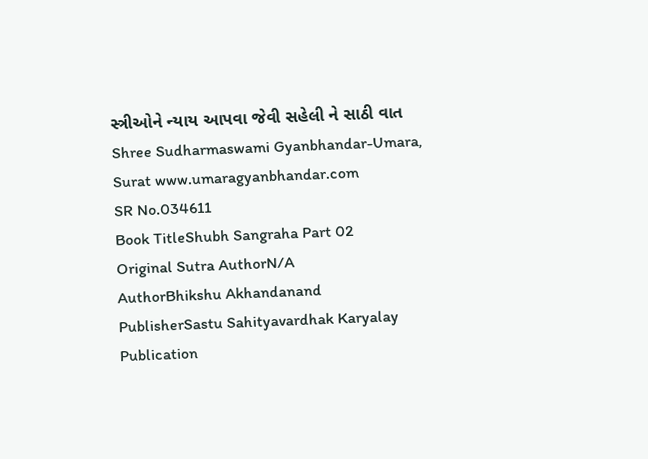સ્ત્રીઓને ન્યાય આપવા જેવી સહેલી ને સાઠી વાત Shree Sudharmaswami Gyanbhandar-Umara, Surat www.umaragyanbhandar.com
SR No.034611
Book TitleShubh Sangraha Part 02
Original Sutra AuthorN/A
AuthorBhikshu Akhandanand
PublisherSastu Sahityavardhak Karyalay
Publication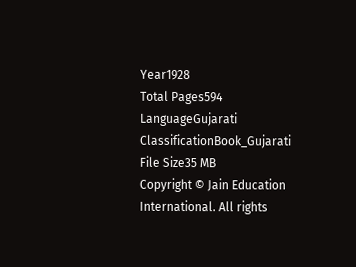Year1928
Total Pages594
LanguageGujarati
ClassificationBook_Gujarati
File Size35 MB
Copyright © Jain Education International. All rights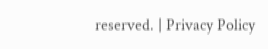reserved. | Privacy Policy